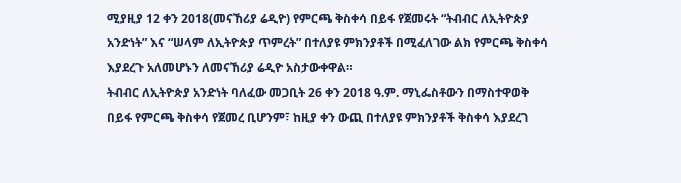ሚያዚያ 12 ቀን 2018(መናኸሪያ ሬዲዮ) የምርጫ ቅስቀሳ በይፋ የጀመሩት “ትብብር ለኢትዮጵያ አንድነት” እና “ሠላም ለኢትዮጵያ ጥምረት” በተለያዩ ምክንያቶች በሚፈለገው ልክ የምርጫ ቅስቀሳ እያደረጉ አለመሆኑን ለመናኸሪያ ሬዲዮ አስታውቀዋል።
ትብብር ለኢትዮጵያ አንድነት ባለፈው መጋቢት 26 ቀን 2018 ዓ.ም. ማኒፌስቶውን በማስተዋወቅ በይፋ የምርጫ ቅስቀሳ የጀመረ ቢሆንም፣ ከዚያ ቀን ውጪ በተለያዩ ምክንያቶች ቅስቀሳ እያደረገ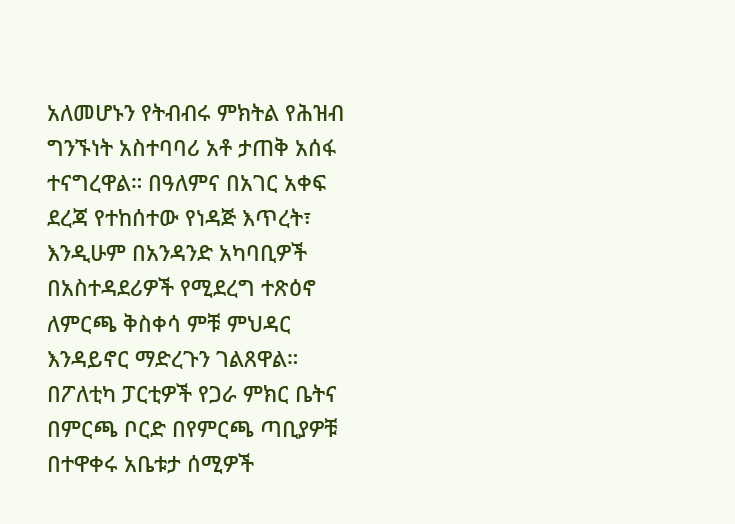አለመሆኑን የትብብሩ ምክትል የሕዝብ ግንኙነት አስተባባሪ አቶ ታጠቅ አሰፋ ተናግረዋል። በዓለምና በአገር አቀፍ ደረጃ የተከሰተው የነዳጅ እጥረት፣ እንዲሁም በአንዳንድ አካባቢዎች በአስተዳደሪዎች የሚደረግ ተጽዕኖ ለምርጫ ቅስቀሳ ምቹ ምህዳር እንዳይኖር ማድረጉን ገልጸዋል።
በፖለቲካ ፓርቲዎች የጋራ ምክር ቤትና በምርጫ ቦርድ በየምርጫ ጣቢያዎቹ በተዋቀሩ አቤቱታ ሰሚዎች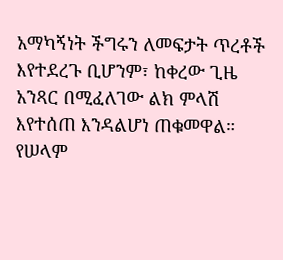አማካኝነት ችግሩን ለመፍታት ጥረቶች እየተደረጉ ቢሆንም፣ ከቀረው ጊዜ አንጻር በሚፈለገው ልክ ምላሽ እየተሰጠ እንዳልሆነ ጠቁመዋል።
የሠላም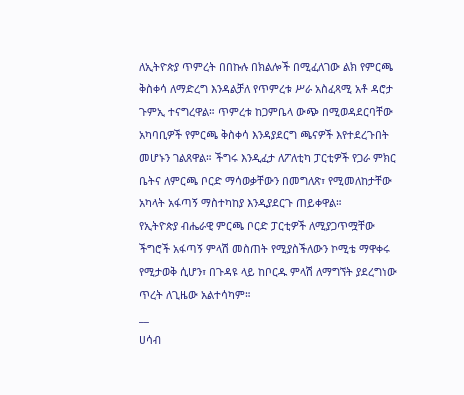ለኢትዮጵያ ጥምረት በበኩሉ በክልሎች በሚፈለገው ልክ የምርጫ ቅስቀሳ ለማድረግ እንዳልቻለ የጥምረቱ ሥራ አስፈጻሚ አቶ ዳሮታ ጉምኢ ተናግረዋል። ጥምረቱ ከጋምቤላ ውጭ በሚወዳደርባቸው አካባቢዎች የምርጫ ቅስቀሳ እንዳያደርግ ጫናዎች እየተደረጉበት መሆኑን ገልጸዋል። ችግሩ እንዲፈታ ለፖለቲካ ፓርቲዎች የጋራ ምክር ቤትና ለምርጫ ቦርድ ማሳወቃቸውን በመግለጽ፣ የሚመለከታቸው አካላት አፋጣኝ ማስተካከያ እንዲያደርጉ ጠይቀዋል።
የኢትዮጵያ ብሔራዊ ምርጫ ቦርድ ፓርቲዎች ለሚያጋጥሟቸው ችግሮች አፋጣኝ ምላሽ መስጠት የሚያስችለውን ኮሚቴ ማዋቀሩ የሚታወቅ ሲሆን፣ በጉዳዩ ላይ ከቦርዱ ምላሽ ለማግኘት ያደረግነው ጥረት ለጊዜው አልተሳካም።
__
ሀሳብ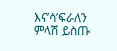እና’ሳ’ፍራለን
ምላሽ ይስጡ